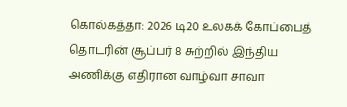கொல்கத்தா: 2026 டி20 உலகக் கோப்பைத் தொடரின் சூப்பர் 8 சுற்றில் இந்திய அணிக்கு எதிரான வாழ்வா சாவா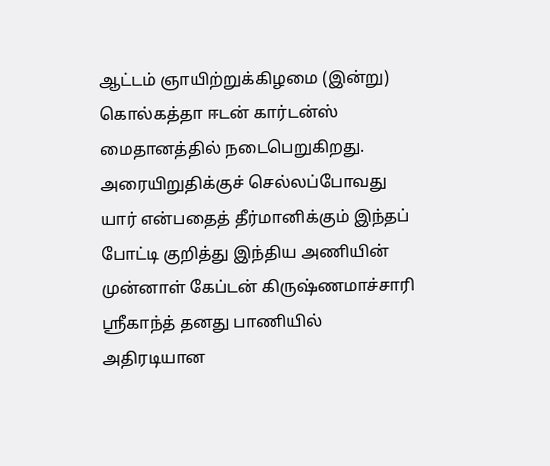ஆட்டம் ஞாயிற்றுக்கிழமை (இன்று) கொல்கத்தா ஈடன் கார்டன்ஸ் மைதானத்தில் நடைபெறுகிறது. அரையிறுதிக்குச் செல்லப்போவது யார் என்பதைத் தீர்மானிக்கும் இந்தப் போட்டி குறித்து இந்திய அணியின் முன்னாள் கேப்டன் கிருஷ்ணமாச்சாரி ஸ்ரீகாந்த் தனது பாணியில் அதிரடியான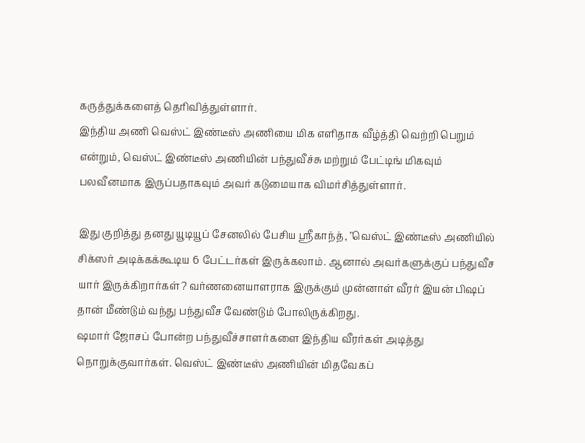கருத்துக்களைத் தெரிவித்துள்ளார்.
இந்திய அணி வெஸ்ட் இண்டீஸ் அணியை மிக எளிதாக வீழ்த்தி வெற்றி பெறும் என்றும், வெஸ்ட் இண்டீஸ் அணியின் பந்துவீச்சு மற்றும் பேட்டிங் மிகவும் பலவீனமாக இருப்பதாகவும் அவர் கடுமையாக விமர்சித்துள்ளார்.

இது குறித்து தனது யூடியூப் சேனலில் பேசிய ஸ்ரீகாந்த், "வெஸ்ட் இண்டீஸ் அணியில் சிக்ஸர் அடிக்கக்கூடிய 6 பேட்டர்கள் இருக்கலாம். ஆனால் அவர்களுக்குப் பந்துவீச யார் இருக்கிறார்கள்? வர்ணனையாளராக இருக்கும் முன்னாள் வீரர் இயன் பிஷப் தான் மீண்டும் வந்து பந்துவீச வேண்டும் போலிருக்கிறது.
ஷமார் ஜோசப் போன்ற பந்துவீச்சாளர்களை இந்திய வீரர்கள் அடித்து நொறுக்குவார்கள். வெஸ்ட் இண்டீஸ் அணியின் மிதவேகப்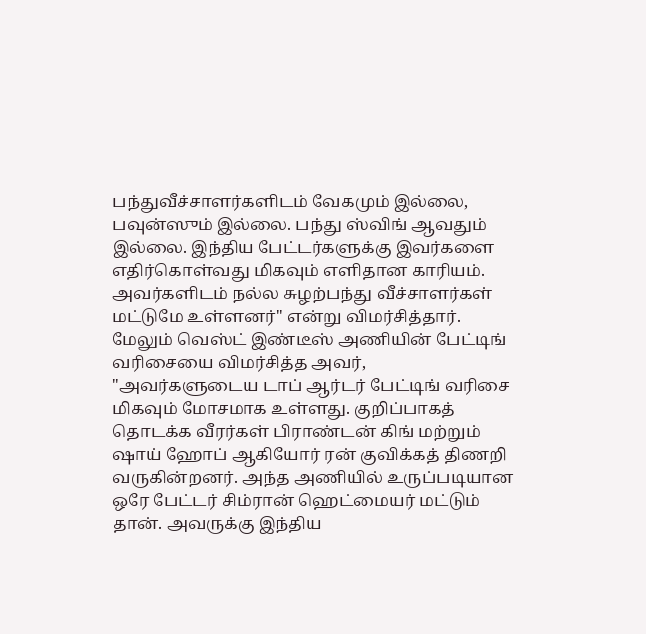பந்துவீச்சாளர்களிடம் வேகமும் இல்லை, பவுன்ஸும் இல்லை. பந்து ஸ்விங் ஆவதும் இல்லை. இந்திய பேட்டர்களுக்கு இவர்களை எதிர்கொள்வது மிகவும் எளிதான காரியம். அவர்களிடம் நல்ல சுழற்பந்து வீச்சாளர்கள் மட்டுமே உள்ளனர்" என்று விமர்சித்தார்.
மேலும் வெஸ்ட் இண்டீஸ் அணியின் பேட்டிங் வரிசையை விமர்சித்த அவர், "அவர்களுடைய டாப் ஆர்டர் பேட்டிங் வரிசை மிகவும் மோசமாக உள்ளது. குறிப்பாகத் தொடக்க வீரர்கள் பிராண்டன் கிங் மற்றும் ஷாய் ஹோப் ஆகியோர் ரன் குவிக்கத் திணறி வருகின்றனர். அந்த அணியில் உருப்படியான ஒரே பேட்டர் சிம்ரான் ஹெட்மையர் மட்டும் தான். அவருக்கு இந்திய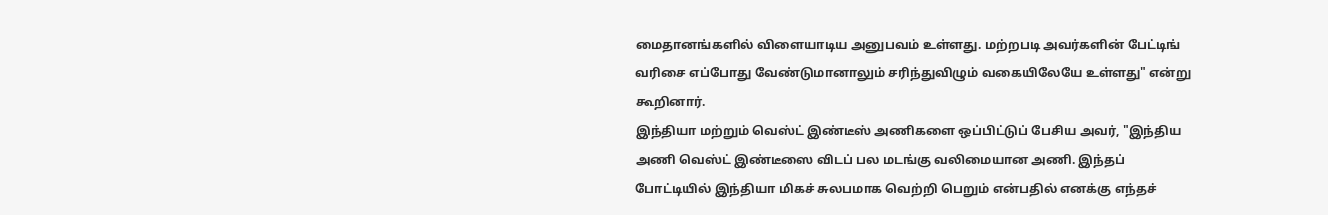மைதானங்களில் விளையாடிய அனுபவம் உள்ளது. மற்றபடி அவர்களின் பேட்டிங் வரிசை எப்போது வேண்டுமானாலும் சரிந்துவிழும் வகையிலேயே உள்ளது" என்று கூறினார்.
இந்தியா மற்றும் வெஸ்ட் இண்டீஸ் அணிகளை ஒப்பிட்டுப் பேசிய அவர், "இந்திய அணி வெஸ்ட் இண்டீஸை விடப் பல மடங்கு வலிமையான அணி. இந்தப் போட்டியில் இந்தியா மிகச் சுலபமாக வெற்றி பெறும் என்பதில் எனக்கு எந்தச்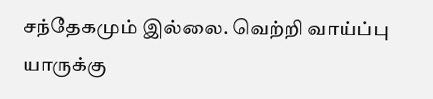சந்தேகமும் இல்லை. வெற்றி வாய்ப்பு யாருக்கு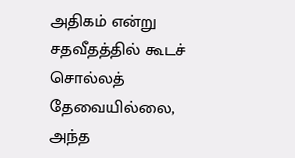அதிகம் என்று சதவீதத்தில் கூடச் சொல்லத் தேவையில்லை, அந்த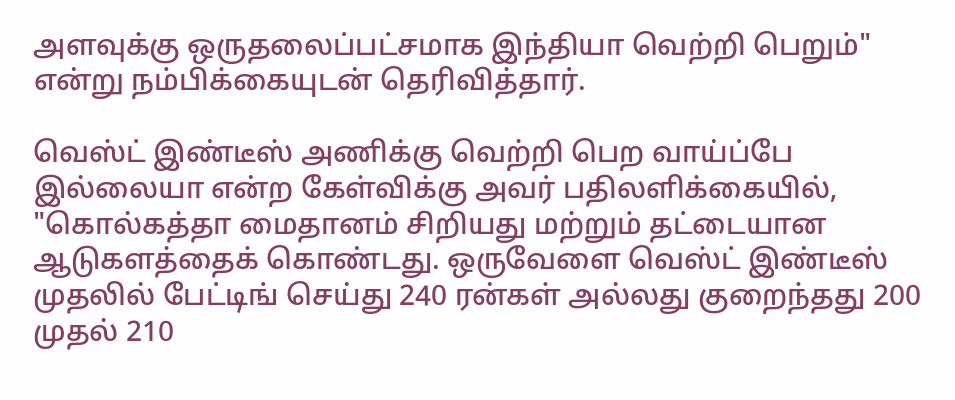அளவுக்கு ஒருதலைப்பட்சமாக இந்தியா வெற்றி பெறும்" என்று நம்பிக்கையுடன் தெரிவித்தார்.

வெஸ்ட் இண்டீஸ் அணிக்கு வெற்றி பெற வாய்ப்பே இல்லையா என்ற கேள்விக்கு அவர் பதிலளிக்கையில், "கொல்கத்தா மைதானம் சிறியது மற்றும் தட்டையான ஆடுகளத்தைக் கொண்டது. ஒருவேளை வெஸ்ட் இண்டீஸ் முதலில் பேட்டிங் செய்து 240 ரன்கள் அல்லது குறைந்தது 200 முதல் 210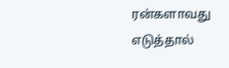ரன்களாவது எடுத்தால்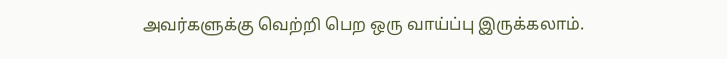அவர்களுக்கு வெற்றி பெற ஒரு வாய்ப்பு இருக்கலாம்.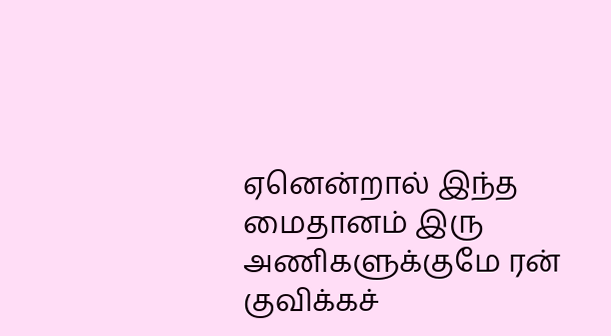ஏனென்றால் இந்த மைதானம் இரு அணிகளுக்குமே ரன் குவிக்கச்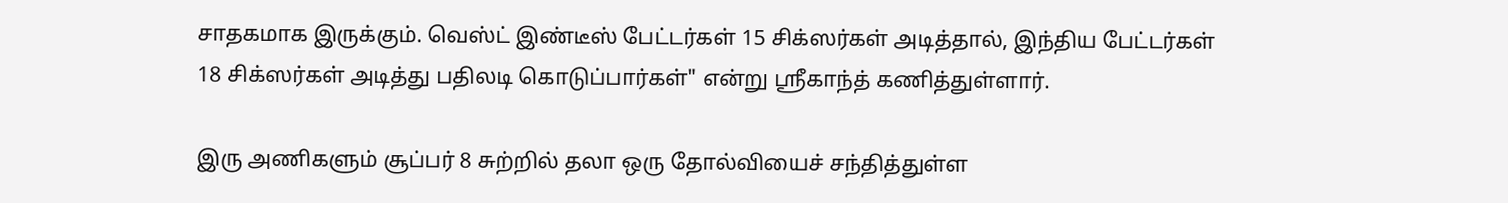சாதகமாக இருக்கும். வெஸ்ட் இண்டீஸ் பேட்டர்கள் 15 சிக்ஸர்கள் அடித்தால், இந்திய பேட்டர்கள் 18 சிக்ஸர்கள் அடித்து பதிலடி கொடுப்பார்கள்" என்று ஸ்ரீகாந்த் கணித்துள்ளார்.

இரு அணிகளும் சூப்பர் 8 சுற்றில் தலா ஒரு தோல்வியைச் சந்தித்துள்ள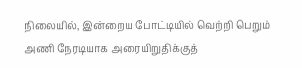நிலையில், இன்றைய போட்டியில் வெற்றி பெறும் அணி நேரடியாக அரையிறுதிக்குத்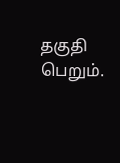தகுதி பெறும்.